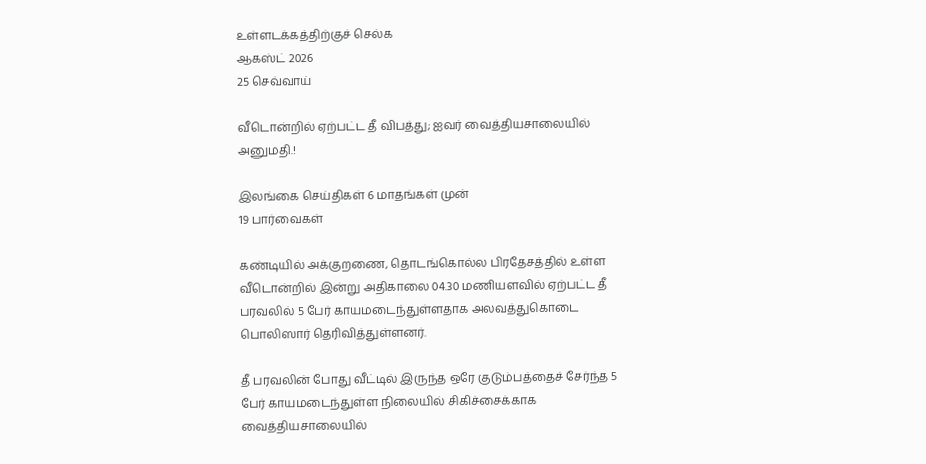உள்ளடக்கத்திற்குச் செல்க
ஆகஸ்ட் 2026
25 செவ்வாய்

வீடொன்றில் ஏற்பட்ட தீ விபத்து; ஐவர் வைத்தியசாலையில் அனுமதி.!

இலங்கை செய்திகள் 6 மாதங்கள் முன்
19 பார்வைகள்

கண்டியில் அக்குறணை, தொடங்கொல்ல பிரதேசத்தில் உள்ள வீடொன்றில் இன்று அதிகாலை 04.30 மணியளவில் ஏற்பட்ட தீ பரவலில் 5 பேர் காயமடைந்துள்ளதாக அலவத்துகொடை பொலிஸார் தெரிவித்துள்ளனர்.

தீ பரவலின் போது வீட்டில் இருந்த ஒரே குடும்பத்தைச் சேர்ந்த 5 பேர் காயமடைந்துள்ள நிலையில் சிகிச்சைக்காக வைத்தியசாலையில்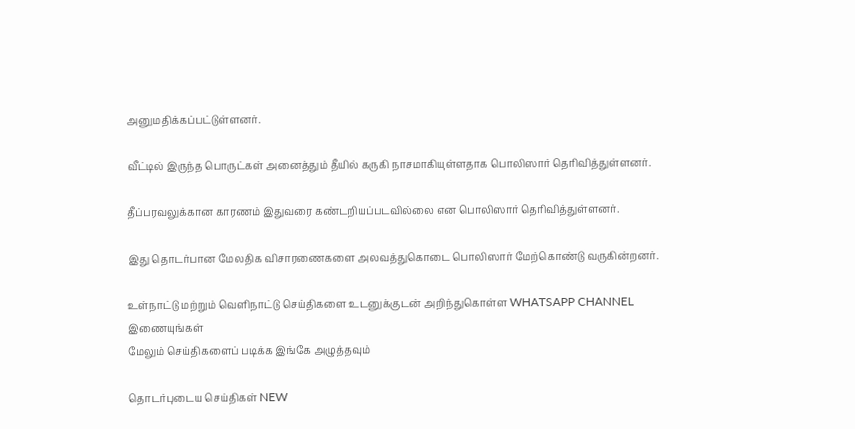அனுமதிக்கப்பட்டுள்ளனர்.

வீட்டில் இருந்த பொருட்கள் அனைத்தும் தீயில் கருகி நாசமாகியுள்ளதாக பொலிஸார் தெரிவித்துள்ளனர்.

தீப்பரவலுக்கான காரணம் இதுவரை கண்டறியப்படவில்லை என பொலிஸார் தெரிவித்துள்ளனர்.

இது தொடர்பான மேலதிக விசாரணைகளை அலவத்துகொடை பொலிஸார் மேற்கொண்டு வருகின்றனர்.

உள்நாட்டு மற்றும் வெளிநாட்டு செய்திகளை உடனுக்குடன் அறிந்துகொள்ள WHATSAPP CHANNEL இணையுங்கள்
மேலும் செய்திகளைப் படிக்க இங்கே அழுத்தவும்

தொடர்புடைய செய்திகள் NEW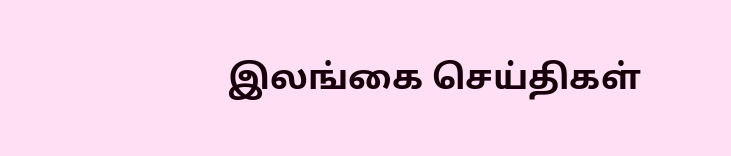இலங்கை செய்திகள்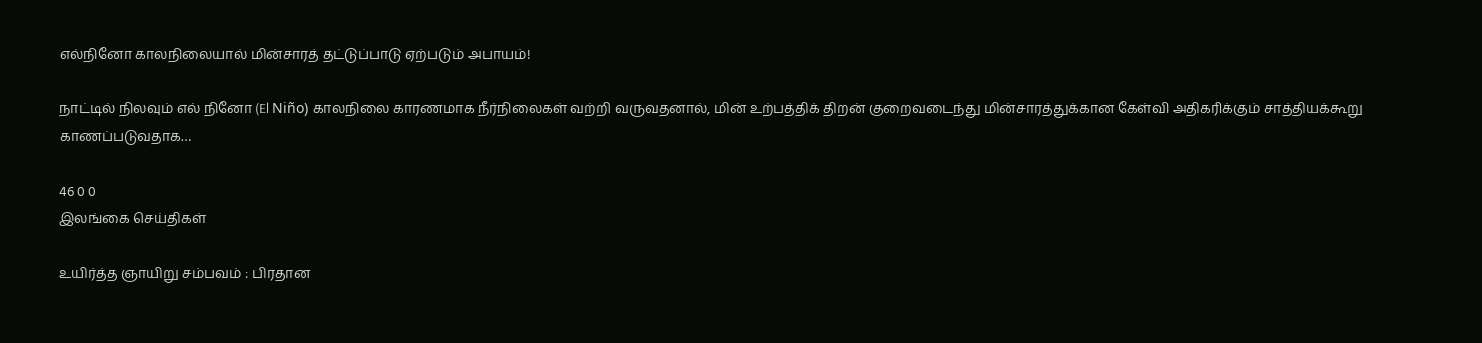எல்நினோ காலநிலையால் மின்சாரத் தட்டுப்பாடு ஏற்படும் அபாயம்!

நாட்டில் நிலவும் எல் நினோ (El Niño) காலநிலை காரணமாக நீர்நிலைகள் வற்றி வருவதனால், மின் உற்பத்திக் திறன் குறைவடைந்து மின்சாரத்துக்கான கேள்வி அதிகரிக்கும் சாத்தியக்கூறு காணப்படுவதாக…

46 0 0
இலங்கை செய்திகள்

உயிர்த்த ஞாயிறு சம்பவம் : பிரதான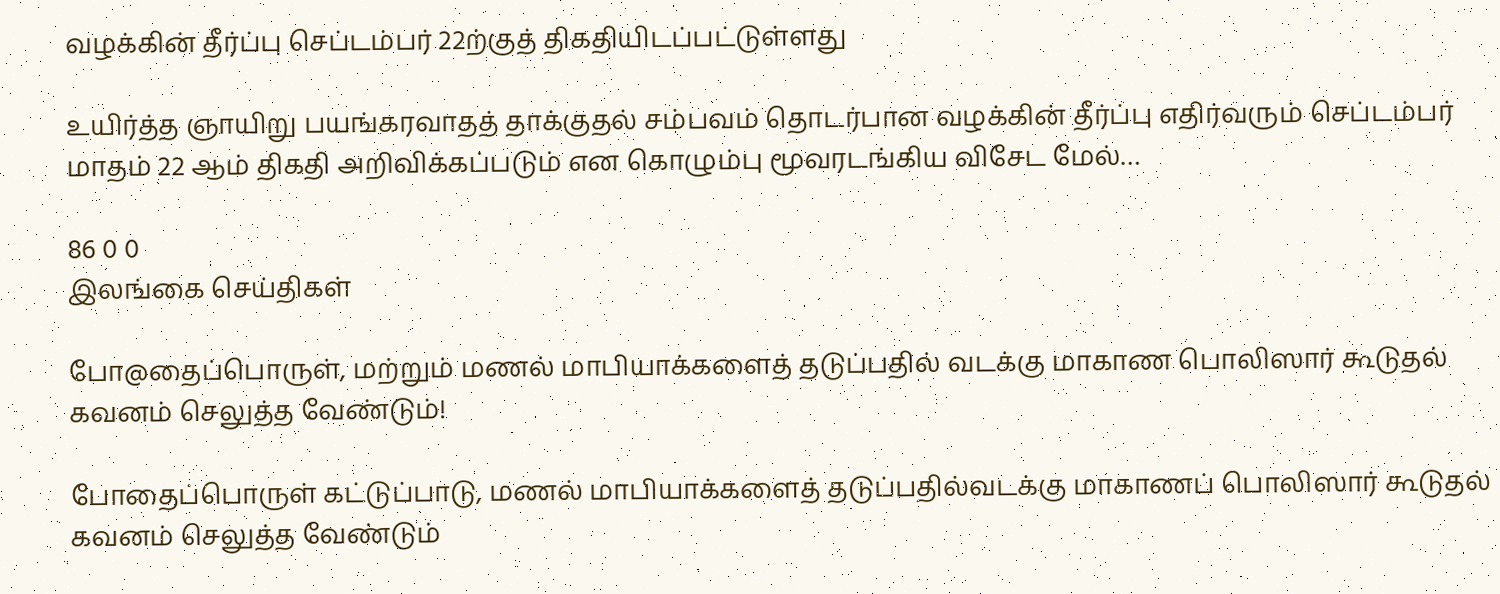வழக்கின் தீர்ப்பு செப்டம்பர் 22ற்குத் திகதியிடப்பட்டுள்ளது

உயிர்த்த ஞாயிறு பயங்கரவாதத் தாக்குதல் சம்பவம் தொடர்பான வழக்கின் தீர்ப்பு எதிர்வரும் செப்டம்பர் மாதம் 22 ஆம் திகதி அறிவிக்கப்படும் என கொழும்பு மூவரடங்கிய விசேட மேல்…

86 0 0
இலங்கை செய்திகள்

போ@தைப்பொருள், மற்றும் மணல் மாபியாக்களைத் தடுப்பதில் வடக்கு மாகாண பொலிஸார் கூடுதல் கவனம் செலுத்த வேண்டும்!

போதைப்பொருள் கட்டுப்பாடு, மணல் மாபியாக்களைத் தடுப்பதில்வடக்கு மாகாணப் பொலிஸார் கூடுதல் கவனம் செலுத்த வேண்டும்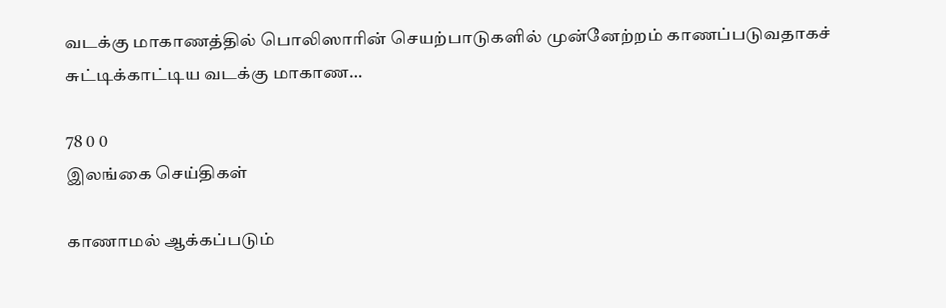வடக்கு மாகாணத்தில் பொலிஸாரின் செயற்பாடுகளில் முன்னேற்றம் காணப்படுவதாகச் சுட்டிக்காட்டிய வடக்கு மாகாண…

78 0 0
இலங்கை செய்திகள்

காணாமல் ஆக்கப்படும்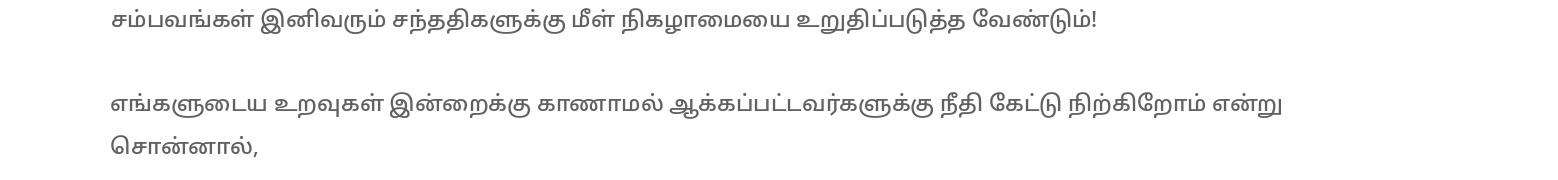சம்பவங்கள் இனிவரும் சந்ததிகளுக்கு மீள் நிகழாமையை உறுதிப்படுத்த வேண்டும்!

எங்களுடைய உறவுகள் இன்றைக்கு காணாமல் ஆக்கப்பட்டவர்களுக்கு நீதி கேட்டு நிற்கிறோம் என்று சொன்னால்,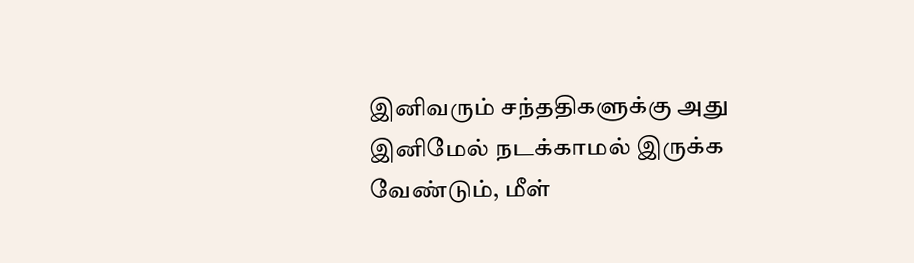இனிவரும் சந்ததிகளுக்கு அது இனிமேல் நடக்காமல் இருக்க வேண்டும், மீள்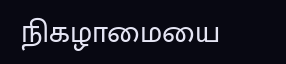நிகழாமையை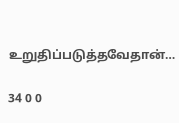உறுதிப்படுத்தவேதான்…

34 0 0